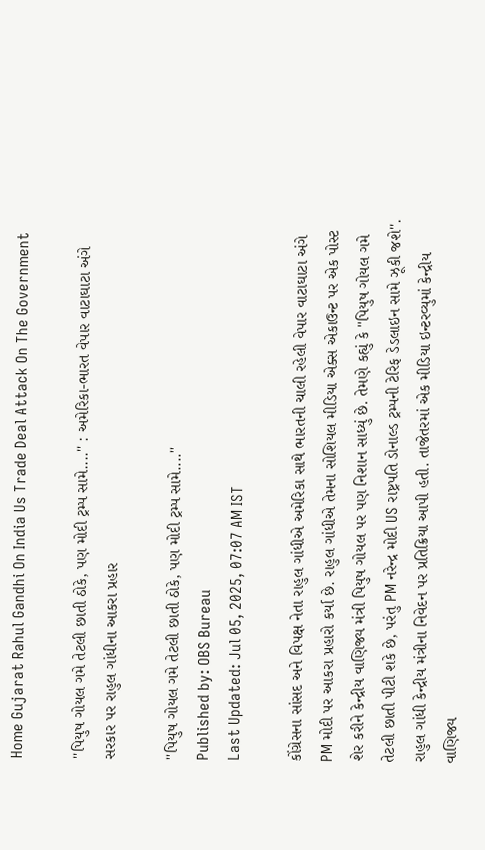Home Gujarat Rahul Gandhi On India Us Trade Deal Attack On The Government

''પિયુષ ગોયલ ગમે તેટલી છાતી ઠોકે, પણ મોદી ટ્રમ્પ સામે....'' : અમેરિકા-ભારત વેપાર વાટાઘાટા અંગે સરકાર પર રાહુલ ગાંધીના આકરા પ્રહાર

''પિયુષ ગોયલ ગમે તેટલી છાતી ઠોકે, પણ મોદી ટ્રમ્પ સામે....''
Published by: OBS Bureau
Last Updated: Jul 05, 2025, 07:07 AM IST

કોંગ્રેસના સાંસદ અને વિપક્ષ નેતા રાહુલ ગાંધીએ અમેરિકા સાથે ભારતની ચાલી રહેલી વેપાર વાટાઘાટા અંગે PM મોદી પર આકરા પ્રહારો કર્યા છે. રાહુલ ગાંધીએ તેમના સોશિયલ મીડિયા એક્સ એકાઉન્ટ પર એક પોસ્ટ શેર કરીને કેન્દ્રીય વાણિજ્ય મંત્રી પિયુષ ગોયલ પર પણ નિશાન સાધ્યું છે. તેમણે કહ્યું કે ''પિયુષ ગોયલ ગમે તેટલી છાતી પીટી શકે છે, પરંતુ PM નરેન્દ્ર મોદી US રાષ્ટ્રપતિ ડોનાલ્ડ ટ્રમ્પની ટેરિફ ડેડલાઇન સામે ઝૂકી જશે''. રાહુલ ગાંધી કેન્દ્રીય મંત્રીના નિવેદન પર પ્રતિક્રિયા આપી હતી. તાજેતરમાં એક મીડિયા ઇન્ટરવ્યુમાં કેન્દ્રીય વાણિજ્ય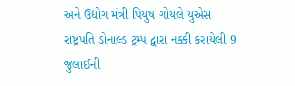અને ઉદ્યોગ મંત્રી પિયુષ ગોયલે યુએસ રાષ્ટ્રપતિ ડોનાલ્ડ ટ્રમ્પ દ્વારા નક્કી કરાયેલી 9 જુલાઈની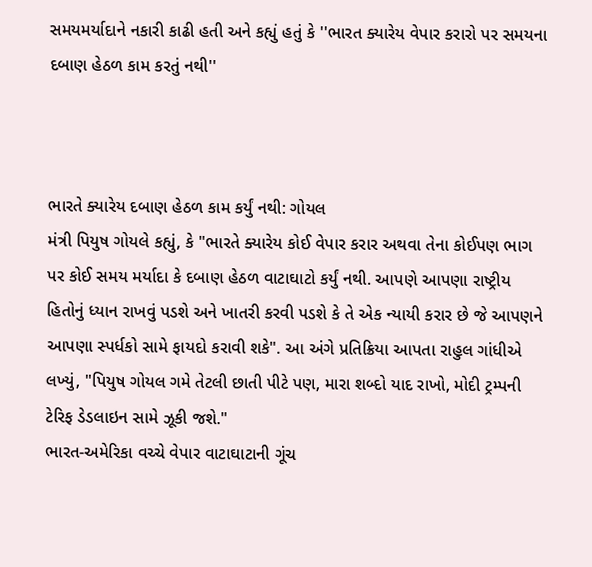સમયમર્યાદાને નકારી કાઢી હતી અને કહ્યું હતું કે ''ભારત ક્યારેય વેપાર કરારો પર સમયના દબાણ હેઠળ કામ કરતું નથી''



ભારતે ક્યારેય દબાણ હેઠળ કામ કર્યું નથી: ગોયલ
મંત્રી પિયુષ ગોયલે કહ્યું, કે "ભારતે ક્યારેય કોઈ વેપાર કરાર અથવા તેના કોઈપણ ભાગ પર કોઈ સમય મર્યાદા કે દબાણ હેઠળ વાટાઘાટો કર્યું નથી. આપણે આપણા રાષ્ટ્રીય હિતોનું ધ્યાન રાખવું પડશે અને ખાતરી કરવી પડશે કે તે એક ન્યાયી કરાર છે જે આપણને આપણા સ્પર્ધકો સામે ફાયદો કરાવી શકે". આ અંગે પ્રતિક્રિયા આપતા રાહુલ ગાંધીએ લખ્યું, "પિયુષ ગોયલ ગમે તેટલી છાતી પીટે પણ, મારા શબ્દો યાદ રાખો, મોદી ટ્રમ્પની ટેરિફ ડેડલાઇન સામે ઝૂકી જશે."
ભારત-અમેરિકા વચ્ચે વેપાર વાટાઘાટાની ગૂંચ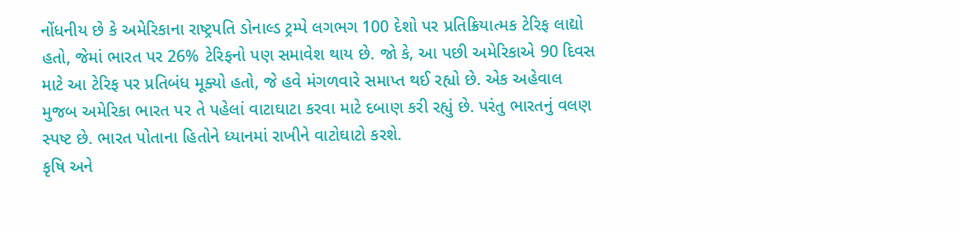નોંધનીય છે કે અમેરિકાના રાષ્ટ્રપતિ ડોનાલ્ડ ટ્રમ્પે લગભગ 100 દેશો પર પ્રતિક્રિયાત્મક ટેરિફ લાદ્યો હતો, જેમાં ભારત પર 26% ટેરિફનો પણ સમાવેશ થાય છે. જો કે, આ પછી અમેરિકાએ 90 દિવસ માટે આ ટેરિફ પર પ્રતિબંધ મૂક્યો હતો, જે હવે મંગળવારે સમાપ્ત થઈ રહ્યો છે. એક અહેવાલ મુજબ અમેરિકા ભારત પર તે પહેલાં વાટાઘાટા કરવા માટે દબાણ કરી રહ્યું છે. પરંતુ ભારતનું વલણ સ્પષ્ટ છે. ભારત પોતાના હિતોને ધ્યાનમાં રાખીને વાટોઘાટો કરશે.
કૃષિ અને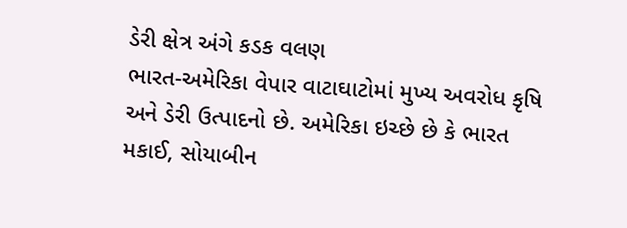ડેરી ક્ષેત્ર અંગે કડક વલણ
ભારત-અમેરિકા વેપાર વાટાઘાટોમાં મુખ્ય અવરોધ કૃષિ અને ડેરી ઉત્પાદનો છે. અમેરિકા ઇચ્છે છે કે ભારત મકાઈ, સોયાબીન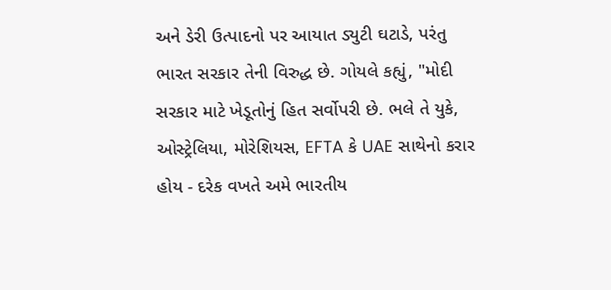અને ડેરી ઉત્પાદનો પર આયાત ડ્યુટી ઘટાડે, પરંતુ ભારત સરકાર તેની વિરુદ્ધ છે. ગોયલે કહ્યું, "મોદી સરકાર માટે ખેડૂતોનું હિત સર્વોપરી છે. ભલે તે યુકે, ઓસ્ટ્રેલિયા, મોરેશિયસ, EFTA કે UAE સાથેનો કરાર હોય - દરેક વખતે અમે ભારતીય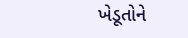ખેડૂતોને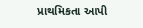પ્રાથમિકતા આપી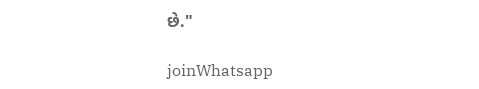છે."

joinWhatsapp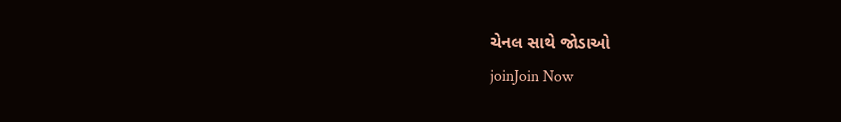ચેનલ સાથે જોડાઓ
joinJoin Now